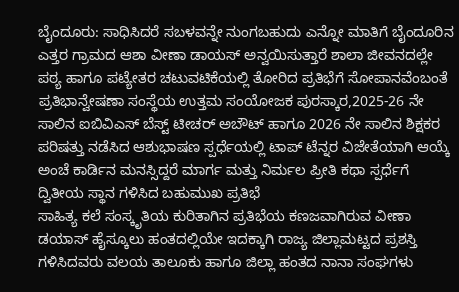ಬೈಂದೂರು: ಸಾಧಿಸಿದರೆ ಸಬಳವನ್ನೇ ನುಂಗಬಹುದು ಎನ್ನೋ ಮಾತಿಗೆ ಬೈಂದೂರಿನ ಎತ್ತರ ಗ್ರಾಮದ ಆಶಾ ವೀಣಾ ಡಾಯಸ್ ಅನ್ವಯಿಸುತ್ತಾರೆ ಶಾಲಾ ಜೀವನದಲ್ಲೇ ಪಠ್ಯ ಹಾಗೂ ಪಟ್ಯೇತರ ಚಟುವಟಿಕೆಯಲ್ಲಿ ತೋರಿದ ಪ್ರತಿಭೆಗೆ ಸೋಪಾನವೆಂಬಂತೆ ಪ್ರತಿಭಾನ್ವೇಷಣಾ ಸಂಸ್ಥೆಯ ಉತ್ತಮ ಸಂಯೋಜಕ ಪುರಸ್ಕಾರ,2025-26 ನೇ ಸಾಲಿನ ಐಬಿವಿಎಸ್ ಬೆಸ್ಟ್ ಟೀಚರ್ ಅಬೌಟ್ ಹಾಗೂ 2026 ನೇ ಸಾಲಿನ ಶಿಕ್ಷಕರ ಪರಿಷತ್ತು ನಡೆಸಿದ ಆಶುಭಾಷಣ ಸ್ಪರ್ಧೆಯಲ್ಲಿ ಟಾಪ್ ಟೆನ್ನರ ವಿಜೇತೆಯಾಗಿ ಆಯ್ಕೆ ಅಂಚೆ ಕಾರ್ಡಿನ ಮನಸ್ಸಿದ್ದರೆ ಮಾರ್ಗ ಮತ್ತು ನಿರ್ಮಲ ಪ್ರೀತಿ ಕಥಾ ಸ್ಪರ್ಧೆಗೆ ದ್ವಿತೀಯ ಸ್ಥಾನ ಗಳಿಸಿದ ಬಹುಮುಖ ಪ್ರತಿಭೆ
ಸಾಹಿತ್ಯ ಕಲೆ ಸಂಸ್ಕೃತಿಯ ಕುರಿತಾಗಿನ ಪ್ರತಿಭೆಯ ಕಣಜವಾಗಿರುವ ವೀಣಾ ಡಯಾಸ್ ಹೈಸ್ಕೂಲು ಹಂತದಲ್ಲಿಯೇ ಇದಕ್ಕಾಗಿ ರಾಜ್ಯ ಜಿಲ್ಲಾಮಟ್ಟದ ಪ್ರಶಸ್ತಿ ಗಳಿಸಿದವರು ವಲಯ ತಾಲೂಕು ಹಾಗೂ ಜಿಲ್ಲಾ ಹಂತದ ನಾನಾ ಸಂಘಗಳು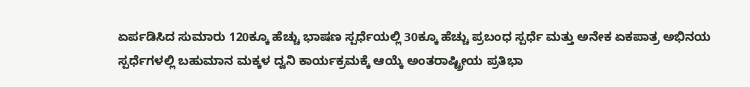ಏರ್ಪಡಿಸಿದ ಸುಮಾರು 120ಕ್ಕೂ ಹೆಚ್ಚು ಭಾಷಣ ಸ್ಪರ್ಧೆಯಲ್ಲಿ 30ಕ್ಕೂ ಹೆಚ್ಚು ಪ್ರಬಂಧ ಸ್ಪರ್ಧೆ ಮತ್ತು ಅನೇಕ ಏಕಪಾತ್ರ ಅಭಿನಯ ಸ್ಪರ್ಧೆಗಳಲ್ಲಿ ಬಹುಮಾನ ಮಕ್ಕಳ ದ್ವನಿ ಕಾರ್ಯಕ್ರಮಕ್ಕೆ ಆಯ್ಕೆ ಅಂತರಾಷ್ಟ್ರೀಯ ಪ್ರತಿಭಾ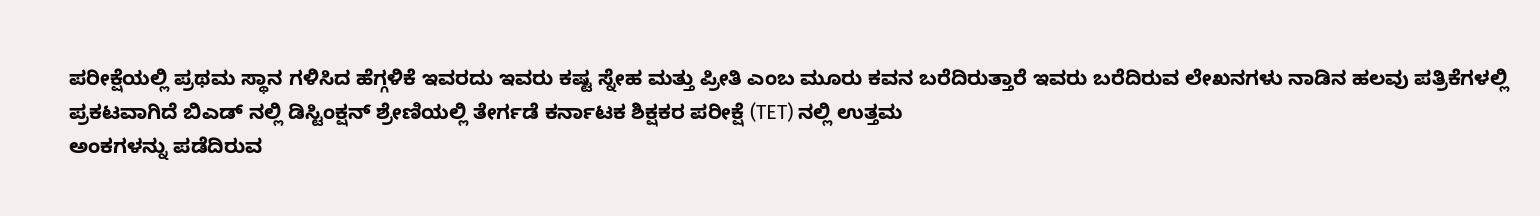ಪರೀಕ್ಷೆಯಲ್ಲಿ ಪ್ರಥಮ ಸ್ಥಾನ ಗಳಿಸಿದ ಹೆಗ್ಗಳಿಕೆ ಇವರದು ಇವರು ಕಷ್ಟ ಸ್ನೇಹ ಮತ್ತು ಪ್ರೀತಿ ಎಂಬ ಮೂರು ಕವನ ಬರೆದಿರುತ್ತಾರೆ ಇವರು ಬರೆದಿರುವ ಲೇಖನಗಳು ನಾಡಿನ ಹಲವು ಪತ್ರಿಕೆಗಳಲ್ಲಿ ಪ್ರಕಟವಾಗಿದೆ ಬಿಎಡ್ ನಲ್ಲಿ ಡಿಸ್ಟಿಂಕ್ಷನ್ ಶ್ರೇಣಿಯಲ್ಲಿ ತೇರ್ಗಡೆ ಕರ್ನಾಟಕ ಶಿಕ್ಷಕರ ಪರೀಕ್ಷೆ (TET) ನಲ್ಲಿ ಉತ್ತಮ
ಅಂಕಗಳನ್ನು ಪಡೆದಿರುವ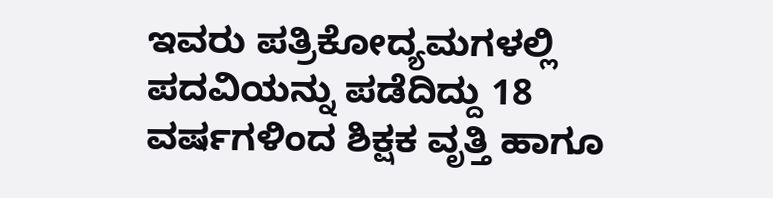ಇವರು ಪತ್ರಿಕೋದ್ಯಮಗಳಲ್ಲಿ ಪದವಿಯನ್ನು ಪಡೆದಿದ್ದು 18 ವರ್ಷಗಳಿಂದ ಶಿಕ್ಷಕ ವೃತ್ತಿ ಹಾಗೂ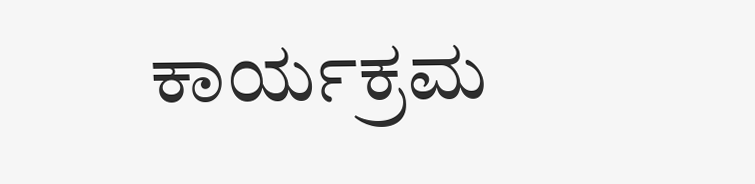ಕಾರ್ಯಕ್ರಮ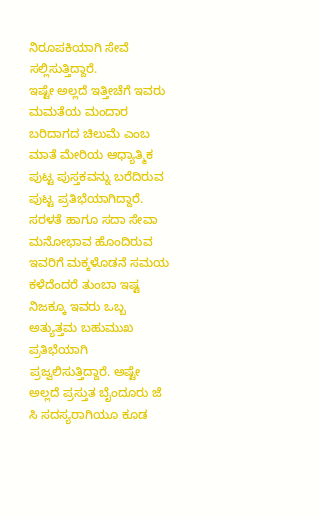ನಿರೂಪಕಿಯಾಗಿ ಸೇವೆ ಸಲ್ಲಿಸುತ್ತಿದ್ದಾರೆ.
ಇಷ್ಟೇ ಅಲ್ಲದೆ ಇತ್ತೀಚೆಗೆ ಇವರು ಮಮತೆಯ ಮಂದಾರ ಬರಿದಾಗದ ಚಿಲುಮೆ ಎಂಬ ಮಾತೆ ಮೇರಿಯ ಆಧ್ಯಾತ್ಮಿಕ ಪುಟ್ಟ ಪುಸ್ತಕವನ್ನು ಬರೆದಿರುವ ಪುಟ್ಟ ಪ್ರತಿಭೆಯಾಗಿದ್ದಾರೆ.
ಸರಳತೆ ಹಾಗೂ ಸದಾ ಸೇವಾ ಮನೋಭಾವ ಹೊಂದಿರುವ ಇವರಿಗೆ ಮಕ್ಕಳೊಡನೆ ಸಮಯ ಕಳೆದೆಂದರೆ ತುಂಬಾ ಇಷ್ಟ ನಿಜಕ್ಕೂ ಇವರು ಒಬ್ಬ ಅತ್ಯುತ್ತಮ ಬಹುಮುಖ ಪ್ರತಿಭೆಯಾಗಿ ಪ್ರಜ್ವಲಿಸುತ್ತಿದ್ದಾರೆ. ಅಷ್ಟೇ ಅಲ್ಲದೆ ಪ್ರಸ್ತುತ ಬೈಂದೂರು ಜೆ ಸಿ ಸದಸ್ಯರಾಗಿಯೂ ಕೂಡ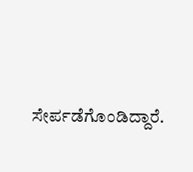ಸೇರ್ಪಡೆಗೊಂಡಿದ್ದಾರೆ.